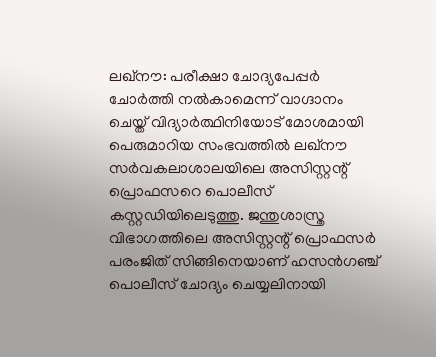ലഖ്നൗ: പരീക്ഷാ ചോദ്യപേപ്പർ ചോർത്തി നൽകാമെന്ന് വാഗ്ദാനം ചെയ്ത് വിദ്യാർത്ഥിനിയോട് മോശമായി പെരുമാറിയ സംഭവത്തിൽ ലഖ്നൗ സർവകലാശാലയിലെ അസിസ്റ്റന്റ് പ്രൊഫസറെ പൊലീസ് കസ്റ്റഡിയിലെടുത്തു. ജന്തുശാസ്ത്ര വിഭാഗത്തിലെ അസിസ്റ്റന്റ് പ്രൊഫസർ പരംജിത് സിങ്ങിനെയാണ് ഹസൻഗഞ്ച് പൊലീസ് ചോദ്യം ചെയ്യലിനായി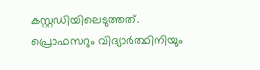കസ്റ്റഡിയിലെടുത്തത്.
പ്രൊഫസറും വിദ്യാർത്ഥിനിയും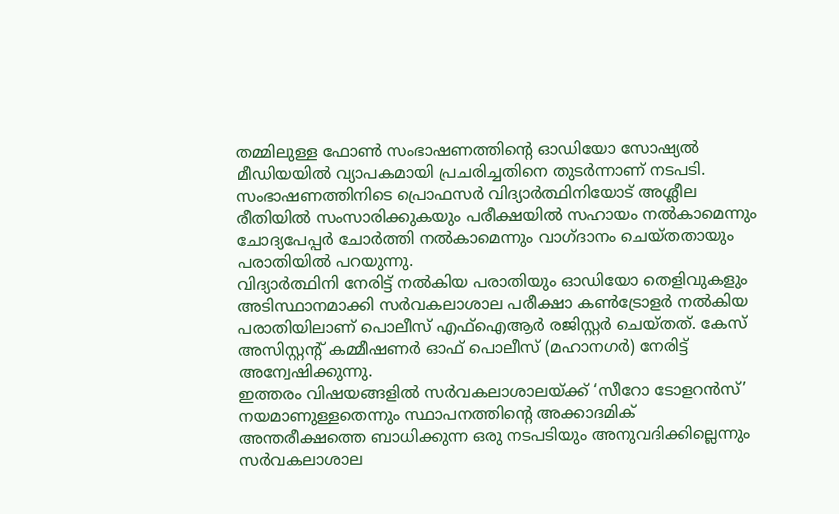തമ്മിലുള്ള ഫോൺ സംഭാഷണത്തിന്റെ ഓഡിയോ സോഷ്യൽ മീഡിയയിൽ വ്യാപകമായി പ്രചരിച്ചതിനെ തുടർന്നാണ് നടപടി. സംഭാഷണത്തിനിടെ പ്രൊഫസർ വിദ്യാർത്ഥിനിയോട് അശ്ലീല രീതിയിൽ സംസാരിക്കുകയും പരീക്ഷയിൽ സഹായം നൽകാമെന്നും ചോദ്യപേപ്പർ ചോർത്തി നൽകാമെന്നും വാഗ്ദാനം ചെയ്തതായും പരാതിയിൽ പറയുന്നു.
വിദ്യാർത്ഥിനി നേരിട്ട് നൽകിയ പരാതിയും ഓഡിയോ തെളിവുകളും അടിസ്ഥാനമാക്കി സർവകലാശാല പരീക്ഷാ കൺട്രോളർ നൽകിയ പരാതിയിലാണ് പൊലീസ് എഫ്ഐആർ രജിസ്റ്റർ ചെയ്തത്. കേസ് അസിസ്റ്റന്റ് കമ്മീഷണർ ഓഫ് പൊലീസ് (മഹാനഗർ) നേരിട്ട് അന്വേഷിക്കുന്നു.
ഇത്തരം വിഷയങ്ങളിൽ സർവകലാശാലയ്ക്ക് ‘സീറോ ടോളറൻസ്’ നയമാണുള്ളതെന്നും സ്ഥാപനത്തിന്റെ അക്കാദമിക് അന്തരീക്ഷത്തെ ബാധിക്കുന്ന ഒരു നടപടിയും അനുവദിക്കില്ലെന്നും സർവകലാശാല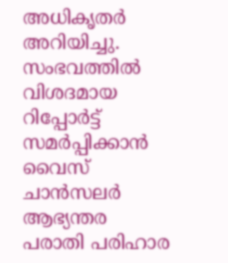അധികൃതർ അറിയിച്ചു. സംഭവത്തിൽ വിശദമായ റിപ്പോർട്ട് സമർപ്പിക്കാൻ വൈസ് ചാൻസലർ ആഭ്യന്തര പരാതി പരിഹാര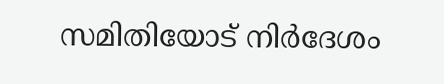സമിതിയോട് നിർദേശം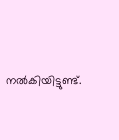നൽകിയിട്ടുണ്ട്.